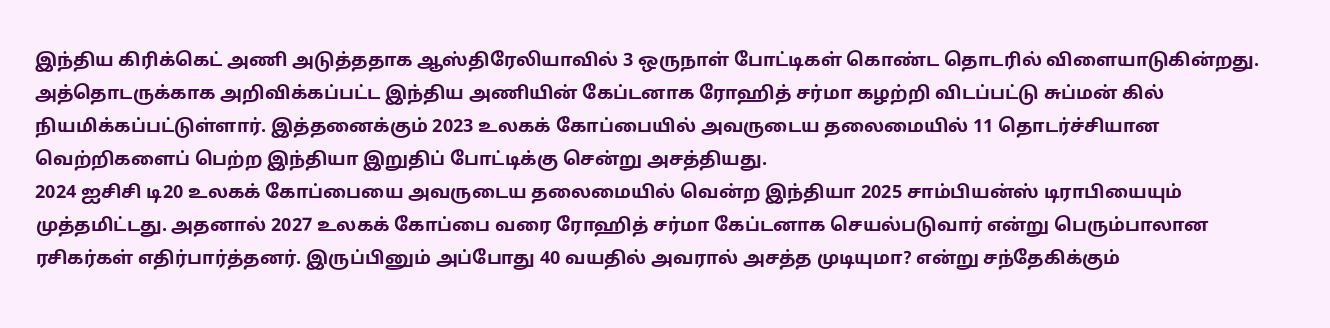இந்திய கிரிக்கெட் அணி அடுத்ததாக ஆஸ்திரேலியாவில் 3 ஒருநாள் போட்டிகள் கொண்ட தொடரில் விளையாடுகின்றது. அத்தொடருக்காக அறிவிக்கப்பட்ட இந்திய அணியின் கேப்டனாக ரோஹித் சர்மா கழற்றி விடப்பட்டு சுப்மன் கில் நியமிக்கப்பட்டுள்ளார். இத்தனைக்கும் 2023 உலகக் கோப்பையில் அவருடைய தலைமையில் 11 தொடர்ச்சியான வெற்றிகளைப் பெற்ற இந்தியா இறுதிப் போட்டிக்கு சென்று அசத்தியது.
2024 ஐசிசி டி20 உலகக் கோப்பையை அவருடைய தலைமையில் வென்ற இந்தியா 2025 சாம்பியன்ஸ் டிராபியையும் முத்தமிட்டது. அதனால் 2027 உலகக் கோப்பை வரை ரோஹித் சர்மா கேப்டனாக செயல்படுவார் என்று பெரும்பாலான ரசிகர்கள் எதிர்பார்த்தனர். இருப்பினும் அப்போது 40 வயதில் அவரால் அசத்த முடியுமா? என்று சந்தேகிக்கும்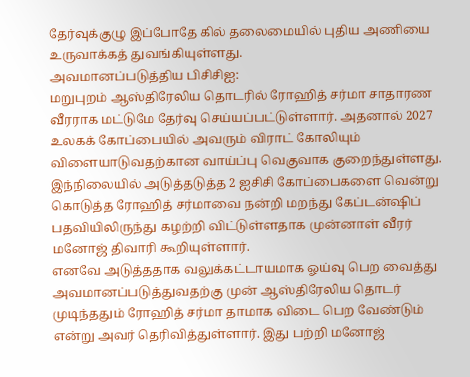தேர்வுக்குழு இப்போதே கில் தலைமையில் புதிய அணியை உருவாக்கத் துவங்கியுள்ளது.
அவமானப்படுத்திய பிசிசிஐ:
மறுபுறம் ஆஸ்திரேலிய தொடரில் ரோஹித் சர்மா சாதாரண வீரராக மட்டுமே தேர்வு செய்யப்பட்டுள்ளார். அதனால் 2027 உலகக் கோப்பையில் அவரும் விராட் கோலியும் விளையாடுவதற்கான வாய்ப்பு வெகுவாக குறைந்துள்ளது. இந்நிலையில் அடுத்தடுத்த 2 ஐசிசி கோப்பைகளை வென்று கொடுத்த ரோஹித் சர்மாவை நன்றி மறந்து கேப்டன்ஷிப் பதவியிலிருந்து கழற்றி விட்டுள்ளதாக முன்னாள் வீரர் மனோஜ் திவாரி கூறியுள்ளார்.
எனவே அடுத்ததாக வலுக்கட்டாயமாக ஓய்வு பெற வைத்து அவமானப்படுத்துவதற்கு முன் ஆஸ்திரேலிய தொடர் முடிந்ததும் ரோஹித் சர்மா தாமாக விடை பெற வேண்டும் என்று அவர் தெரிவித்துள்ளார். இது பற்றி மனோஜ்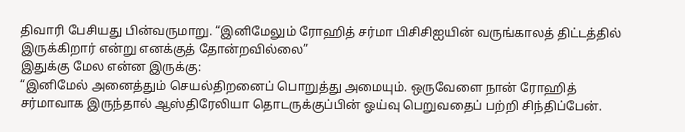திவாரி பேசியது பின்வருமாறு. “இனிமேலும் ரோஹித் சர்மா பிசிசிஐயின் வருங்காலத் திட்டத்தில் இருக்கிறார் என்று எனக்குத் தோன்றவில்லை”
இதுக்கு மேல என்ன இருக்கு:
“இனிமேல் அனைத்தும் செயல்திறனைப் பொறுத்து அமையும். ஒருவேளை நான் ரோஹித் சர்மாவாக இருந்தால் ஆஸ்திரேலியா தொடருக்குப்பின் ஓய்வு பெறுவதைப் பற்றி சிந்திப்பேன்.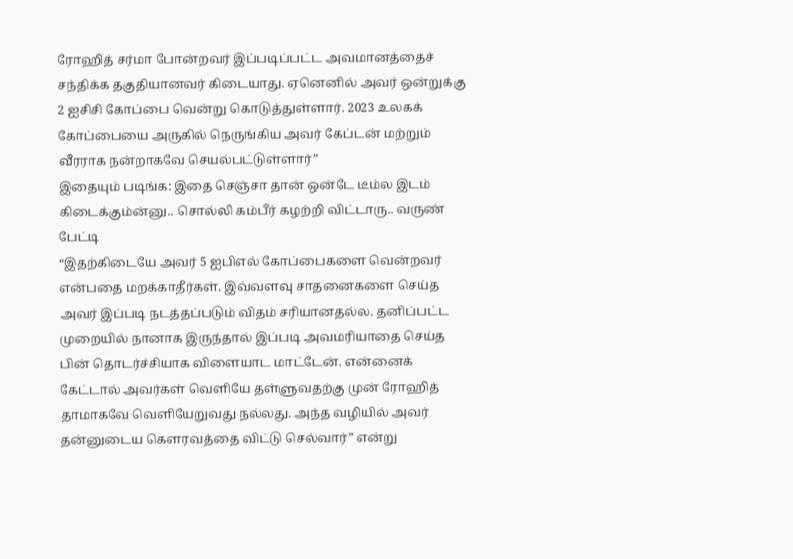ரோஹித் சர்மா போன்றவர் இப்படிப்பட்ட அவமானத்தைச் சந்திக்க தகுதியானவர் கிடையாது. ஏனெனில் அவர் ஒன்றுக்கு 2 ஐசிசி கோப்பை வென்று கொடுத்துள்ளார். 2023 உலகக் கோப்பையை அருகில் நெருங்கிய அவர் கேப்டன் மற்றும் வீரராக நன்றாகவே செயல்பட்டுள்ளார்”
இதையும் படிங்க: இதை செஞ்சா தான் ஒன்டே டீம்ல இடம் கிடைக்கும்ன்னு.. சொல்லி கம்பீர் கழற்றி விட்டாரு.. வருண் பேட்டி
“இதற்கிடையே அவர் 5 ஐபிஎல் கோப்பைகளை வென்றவர் என்பதை மறக்காதீர்கள். இவ்வளவு சாதனைகளை செய்த அவர் இப்படி நடத்தப்படும் விதம் சரியானதல்ல. தனிப்பட்ட முறையில் நானாக இருந்தால் இப்படி அவமரியாதை செய்த பின் தொடர்ச்சியாக விளையாட மாட்டேன். என்னைக் கேட்டால் அவர்கள் வெளியே தள்ளுவதற்கு முன் ரோஹித் தாமாகவே வெளியேறுவது நல்லது. அந்த வழியில் அவர் தன்னுடைய கௌரவத்தை விட்டு செல்வார்” என்று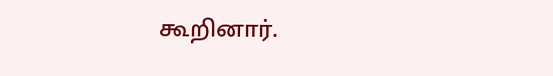கூறினார்.